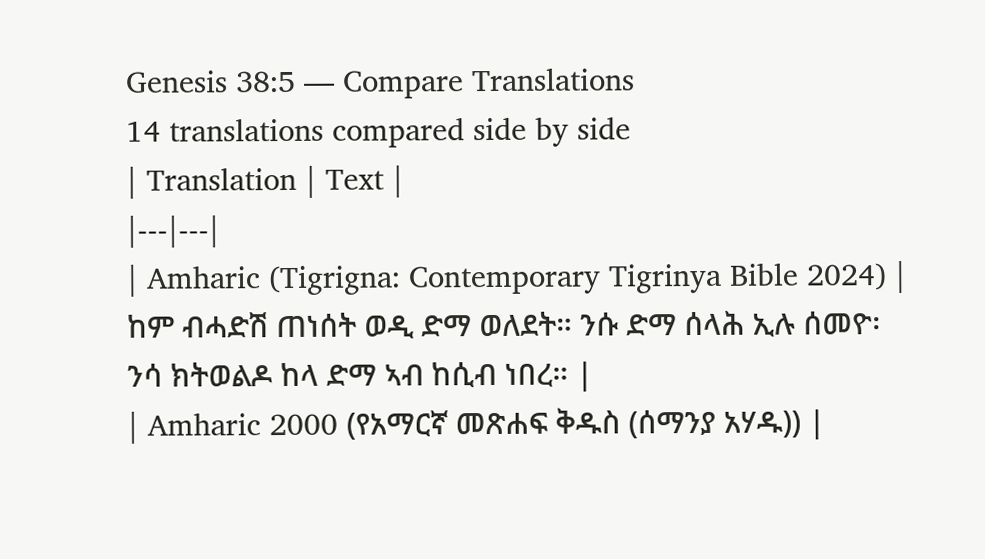Genesis 38:5 — Compare Translations
14 translations compared side by side
| Translation | Text |
|---|---|
| Amharic (Tigrigna: Contemporary Tigrinya Bible 2024) | ከም ብሓድሽ ጠነሰት ወዲ ድማ ወለደት። ንሱ ድማ ሰላሕ ኢሉ ሰመዮ፡ ንሳ ክትወልዶ ከላ ድማ ኣብ ከሲብ ነበረ። |
| Amharic 2000 (የአማርኛ መጽሐፍ ቅዱስ (ሰማንያ አሃዱ)) |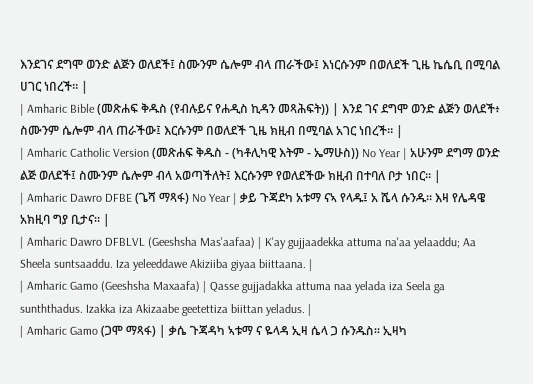እንደገና ደግሞ ወንድ ልጅን ወለደች፤ ስሙንም ሴሎም ብላ ጠራችው፤ እነርሱንም በወለደች ጊዜ ኬሴቢ በሚባል ሀገር ነበረች። |
| Amharic Bible (መጽሐፍ ቅዱስ (የብሉይና የሐዲስ ኪዳን መጻሕፍት)) | እንደ ገና ደግሞ ወንድ ልጅን ወለደች፥ ስሙንም ሴሎም ብላ ጠራችው፤ እርሱንም በወለደች ጊዜ ክዚብ በሚባል አገር ነበረች። |
| Amharic Catholic Version (መጽሐፍ ቅዱስ - (ካቶሊካዊ እትም - ኤማሁስ)) No Year | አሁንም ደግማ ወንድ ልጅ ወለደች፤ ስሙንም ሴሎም ብላ አወጣችለት፤ እርሱንም የወለደችው ክዚብ በተባለ ቦታ ነበር። |
| Amharic Dawro DFBE (ጌሻ ማጻፋ) No Year | ቃይ ጉጃደካ አቱማ ናኣ የላዱ፤ አ ሼላ ሱንዱ። እዛ የሌዳዌ አክዚባ ግያ ቢታና። |
| Amharic Dawro DFBLVL (Geeshsha Mas'aafaa) | K'ay gujjaadekka attuma na'aa yelaaddu; Aa Sheela suntsaaddu. Iza yeleeddawe Akiziiba giyaa biittaana. |
| Amharic Gamo (Geeshsha Maxaafa) | Qasse gujjadakka attuma naa yelada iza Seela ga sunththadus. Izakka iza Akizaabe geetettiza biittan yeladus. |
| Amharic Gamo (ጋሞ ማጻፋ) | ቃሴ ጉጃዳካ ኣቱማ ና ዬላዳ ኢዛ ሴላ ጋ ሱንዱስ። ኢዛካ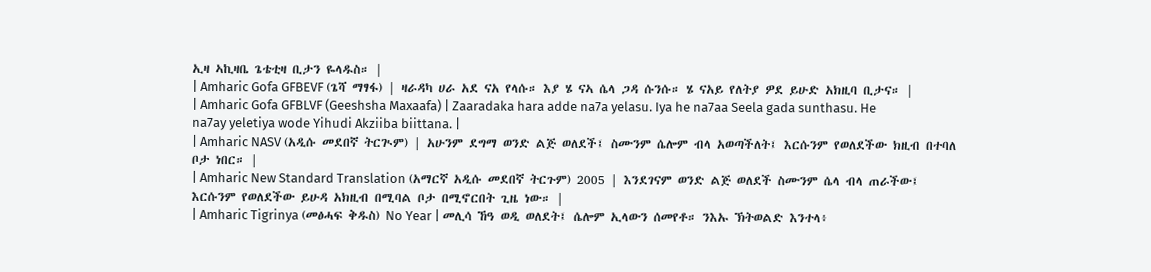ኢዛ ኣኪዛቤ ጌቴቲዛ ቢታን ዬላዱስ። |
| Amharic Gofa GFBEVF (ጌሻ ማፃፋ) | ዛራዳካ ሀራ አደ ናአ የላሱ። እያ ሄ ናኣ ሴላ ጋዳ ሱንሱ። ሄ ናአይ የለትያ ዎደ ይሁድ አክዚባ ቢታና። |
| Amharic Gofa GFBLVF (Geeshsha Maxaafa) | Zaaradaka hara adde na7a yelasu. Iya he na7aa Seela gada sunthasu. He na7ay yeletiya wode Yihudi Akziiba biittana. |
| Amharic NASV (አዲሱ መደበኛ ትርጒም) | አሁንም ደግማ ወንድ ልጅ ወለደች፤ ስሙንም ሴሎም ብላ አወጣችለት፤ እርሱንም የወለደችው ክዚብ በተባለ ቦታ ነበር። |
| Amharic New Standard Translation (አማርኛ አዲሱ መደበኛ ትርጉም) 2005 | እንደገናም ወንድ ልጅ ወለደች ስሙንም ሴላ ብላ ጠራችው፤ እርሱንም የወለደችው ይሁዳ አክዚብ በሚባል ቦታ በሚኖርበት ጊዜ ነው። |
| Amharic Tigrinya (መፅሓፍ ቅዱስ) No Year | መሊሳ ኸዓ ወዲ ወለደት፤ ሴሎም ኢላውን ሰመየቶ። ንእኡ ኽትወልድ እንተላ፥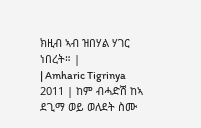ክዚብ ኣብ ዝበሃል ሃገር ነበረት። |
| Amharic Tigrinya 2011 | ከም ብሓድሽ ከኣ ደጊማ ወይ ወለደት ስሙ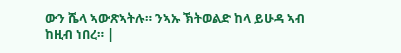ውን ሼላ ኣውጽኣትሉ። ንኣኡ ኽትወልድ ከላ ይሁዳ ኣብ ከዚብ ነበረ። |